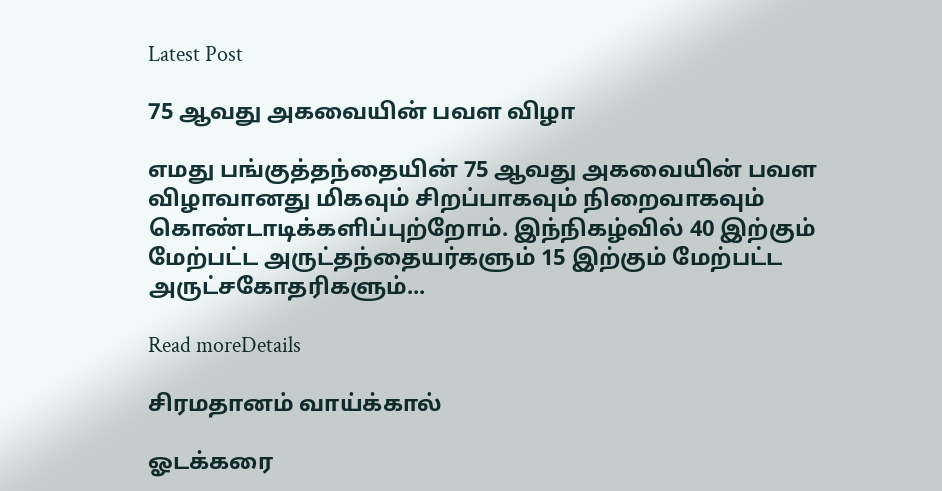Latest Post

75 ஆவது அகவையின் பவள விழா

எமது பங்குத்தந்தையின் 75 ஆவது அகவையின் பவள விழாவானது மிகவும் சிறப்பாகவும் நிறைவாகவும் கொண்டாடிக்களிப்புற்றோம். இந்நிகழ்வில் 40 இற்கும் மேற்பட்ட அருட்தந்தையர்களும் 15 இற்கும் மேற்பட்ட அருட்சகோதரிகளும்...

Read moreDetails

சிரமதானம் வாய்க்கால்

ஓடக்கரை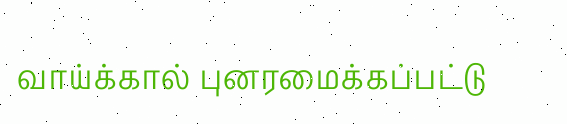வாய்க்கால் புனரமைக்கப்பட்டு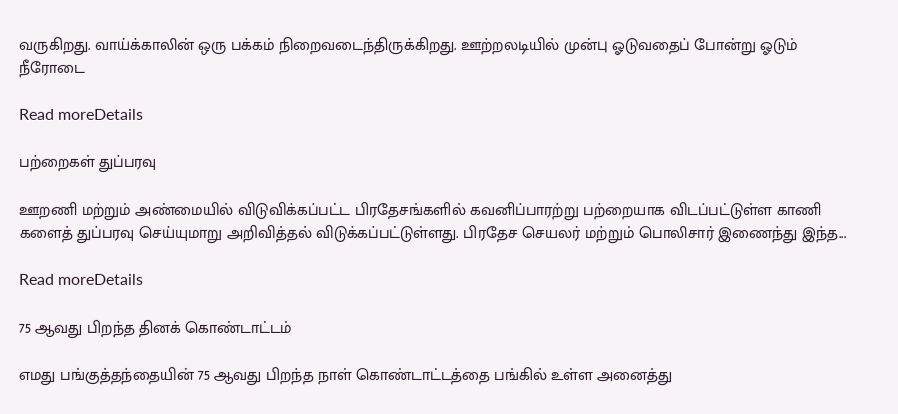வருகிறது. வாய்க்காலின் ஒரு பக்கம் நிறைவடைந்திருக்கிறது. ஊற்றலடியில் முன்பு ஓடுவதைப் போன்று ஓடும் நீரோடை

Read moreDetails

பற்றைகள் துப்பரவு

ஊறணி மற்றும் அண்மையில் விடுவிக்கப்பட்ட பிரதேசங்களில் கவனிப்பாரற்று பற்றையாக விடப்பட்டுள்ள காணி களைத் துப்பரவு செய்யுமாறு அறிவித்தல் விடுக்கப்பட்டுள்ளது. பிரதேச செயலர் மற்றும் பொலிசார் இணைந்து இந்த...

Read moreDetails

75 ஆவது பிறந்த தினக் கொண்டாட்டம்

எமது பங்குத்தந்தையின் 75 ஆவது பிறந்த நாள் கொண்டாட்டத்தை பங்கில் உள்ள அனைத்து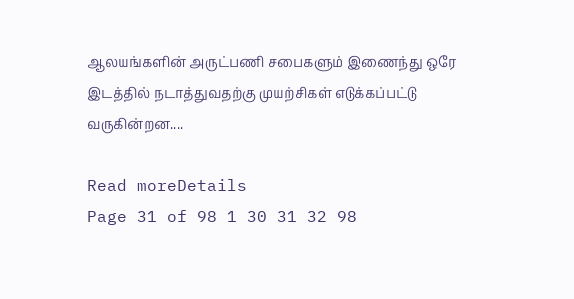ஆலயங்களின் அருட்பணி சபைகளும் இணைந்து ஒரே இடத்தில் நடாத்துவதற்கு முயற்சிகள் எடுக்கப்பட்டு வருகின்றன....

Read moreDetails
Page 31 of 98 1 30 31 32 98